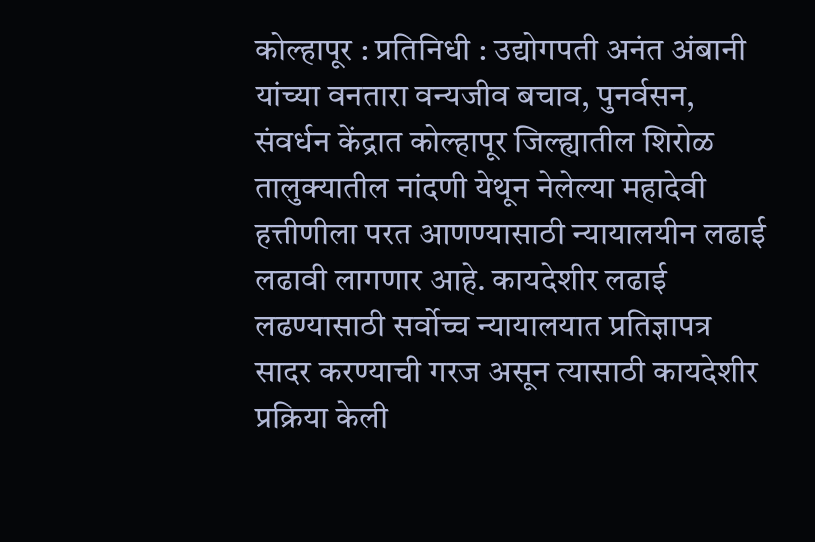कोल्हापूर : प्रतिनिधी : उद्योगपती अनंत अंबानी यांच्या वनतारा वन्यजीव बचाव, पुनर्वसन, संवर्धन केंद्रात कोल्हापूर जिल्ह्यातील शिरोळ तालुक्यातील नांदणी येथून नेलेल्या महादेवी हत्तीणीला परत आणण्यासाठी न्यायालयीन लढाई लढावी लागणार आहे. कायदेशीर लढाई लढण्यासाठी सर्वोच्च न्यायालयात प्रतिज्ञापत्र सादर करण्याची गरज असून त्यासाठी कायदेशीर प्रक्रिया केली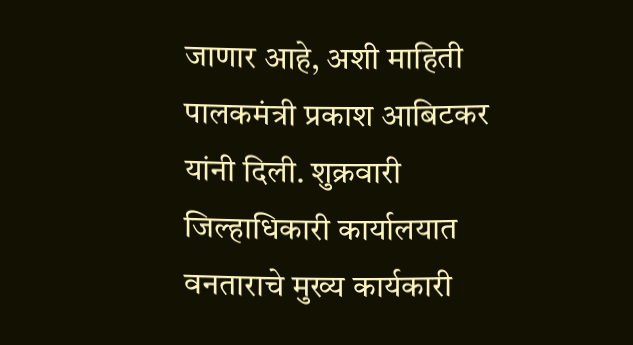जाणार आहे, अशी माहिती पालकमंत्री प्रकाश आबिटकर यांनी दिली. शुक्रवारी जिल्हाधिकारी कार्यालयात वनताराचे मुख्य कार्यकारी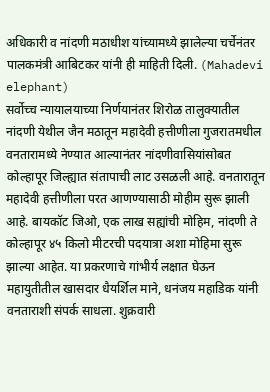अधिकारी व नांदणी मठाधीश यांच्यामध्ये झालेल्या चर्चेनंतर पालकमंत्री आबिटकर यांनी ही माहिती दिली. (Mahadevi elephant)
सर्वोच्च न्यायालयाच्या निर्णयानंतर शिरोळ तालुक्यातील नांदणी येथील जैन मठातून महादेवी हत्तीणीला गुजरातमधील वनतारामध्ये नेण्यात आल्यानंतर नांदणीवासियांसोबत कोल्हापूर जिल्ह्यात संतापाची लाट उसळली आहे. वनतारातून महादेवी हत्तीणीला परत आणण्यासाठी मोहीम सुरू झाली आहे. बायकॉट जिओ, एक लाख सह्यांची मोहिम, नांदणी ते कोल्हापूर ४५ किलो मीटरची पदयात्रा अशा मोहिमा सुरू झाल्या आहेत. या प्रकरणाचे गांभीर्य लक्षात घेऊन महायुतीतील खासदार धैयर्शिल माने, धनंजय महाडिक यांनी वनताराशी संपर्क साधला. शुक्रवारी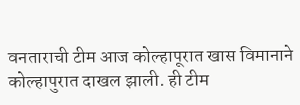वनताराची टीम आज कोल्हापूरात खास विमानाने कोल्हापुरात दाखल झाली. ही टीम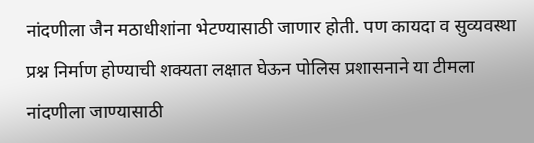नांदणीला जैन मठाधीशांना भेटण्यासाठी जाणार होती. पण कायदा व सुव्यवस्था प्रश्न निर्माण होण्याची शक्यता लक्षात घेऊन पोलिस प्रशासनाने या टीमला नांदणीला जाण्यासाठी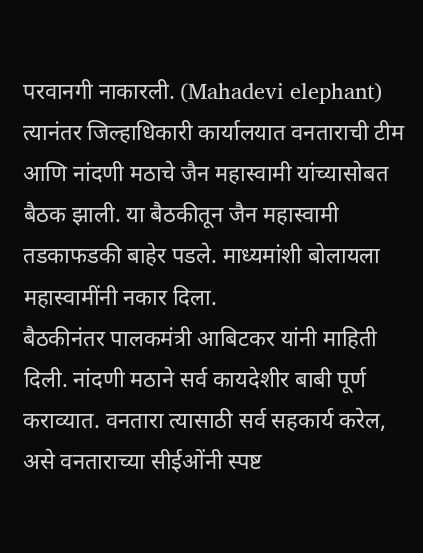परवानगी नाकारली. (Mahadevi elephant)
त्यानंतर जिल्हाधिकारी कार्यालयात वनताराची टीम आणि नांदणी मठाचे जैन महास्वामी यांच्यासोबत बैठक झाली. या बैठकीतून जैन महास्वामी तडकाफडकी बाहेर पडले. माध्यमांशी बोलायला महास्वामींनी नकार दिला.
बैठकीनंतर पालकमंत्री आबिटकर यांनी माहिती दिली. नांदणी मठाने सर्व कायदेशीर बाबी पूर्ण कराव्यात. वनतारा त्यासाठी सर्व सहकार्य करेल, असे वनताराच्या सीईओंनी स्पष्ट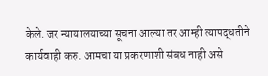केले. जर न्यायालयाच्या सूचना आल्या तर आम्ही त्यापद्धतीने कार्यवाही करु. आमचा या प्रकरणाशी संबध नाही असे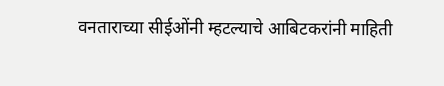वनताराच्या सीईओंनी म्हटल्याचे आबिटकरांनी माहिती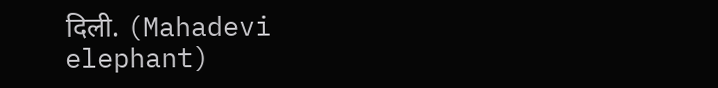दिली. (Mahadevi elephant)